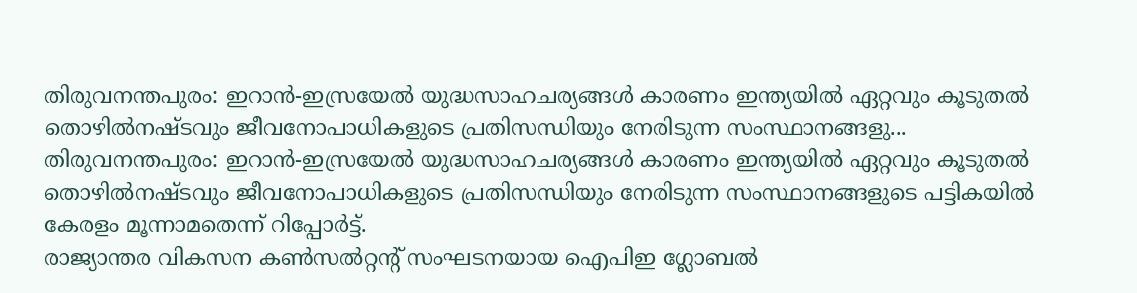തിരുവനന്തപുരം: ഇറാൻ-ഇസ്രയേൽ യുദ്ധസാഹചര്യങ്ങൾ കാരണം ഇന്ത്യയിൽ ഏറ്റവും കൂടുതൽ തൊഴിൽനഷ്ടവും ജീവനോപാധികളുടെ പ്രതിസന്ധിയും നേരിടുന്ന സംസ്ഥാനങ്ങളു...
തിരുവനന്തപുരം: ഇറാൻ-ഇസ്രയേൽ യുദ്ധസാഹചര്യങ്ങൾ കാരണം ഇന്ത്യയിൽ ഏറ്റവും കൂടുതൽ തൊഴിൽനഷ്ടവും ജീവനോപാധികളുടെ പ്രതിസന്ധിയും നേരിടുന്ന സംസ്ഥാനങ്ങളുടെ പട്ടികയിൽ കേരളം മൂന്നാമതെന്ന് റിപ്പോർട്ട്.
രാജ്യാന്തര വികസന കൺസൽറ്റന്റ് സംഘടനയായ ഐപിഇ ഗ്ലോബൽ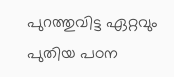പുറത്തുവിട്ട ഏറ്റവും പുതിയ പഠന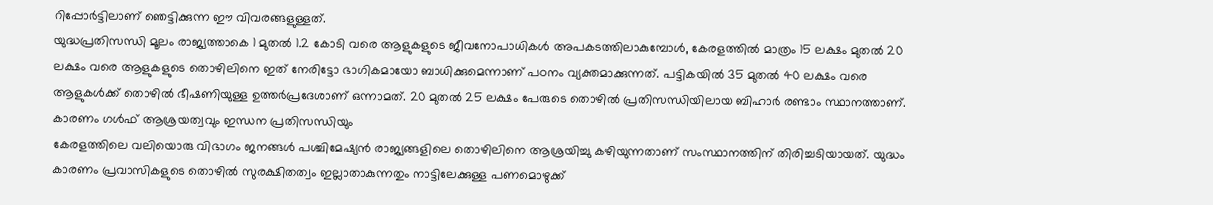റിപ്പോർട്ടിലാണ് ഞെട്ടിക്കുന്ന ഈ വിവരങ്ങളുള്ളത്.
യുദ്ധപ്രതിസന്ധി മൂലം രാജ്യത്താകെ 1 മുതൽ 1.2 കോടി വരെ ആളുകളുടെ ജീവനോപാധികൾ അപകടത്തിലാകുമ്പോൾ, കേരളത്തിൽ മാത്രം 15 ലക്ഷം മുതൽ 20 ലക്ഷം വരെ ആളുകളുടെ തൊഴിലിനെ ഇത് നേരിട്ടോ ഭാഗികമായോ ബാധിക്കുമെന്നാണ് പഠനം വ്യക്തമാക്കുന്നത്. പട്ടികയിൽ 35 മുതൽ 40 ലക്ഷം വരെ ആളുകൾക്ക് തൊഴിൽ ഭീഷണിയുള്ള ഉത്തർപ്രദേശാണ് ഒന്നാമത്. 20 മുതൽ 25 ലക്ഷം പേരുടെ തൊഴിൽ പ്രതിസന്ധിയിലായ ബിഹാർ രണ്ടാം സ്ഥാനത്താണ്.
കാരണം ഗൾഫ് ആശ്രയത്വവും ഇന്ധന പ്രതിസന്ധിയും
കേരളത്തിലെ വലിയൊരു വിഭാഗം ജനങ്ങൾ പശ്ചിമേഷ്യൻ രാജ്യങ്ങളിലെ തൊഴിലിനെ ആശ്രയിച്ചു കഴിയുന്നതാണ് സംസ്ഥാനത്തിന് തിരിച്ചടിയായത്. യുദ്ധം കാരണം പ്രവാസികളുടെ തൊഴിൽ സുരക്ഷിതത്വം ഇല്ലാതാകുന്നതും നാട്ടിലേക്കുള്ള പണമൊഴുക്ക്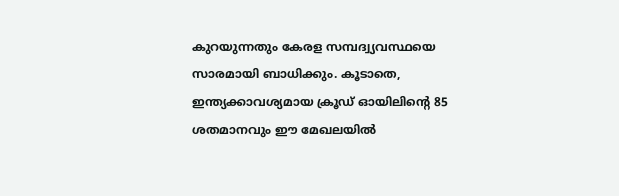കുറയുന്നതും കേരള സമ്പദ്വ്യവസ്ഥയെ സാരമായി ബാധിക്കും. കൂടാതെ, ഇന്ത്യക്കാവശ്യമായ ക്രൂഡ് ഓയിലിന്റെ 85 ശതമാനവും ഈ മേഖലയിൽ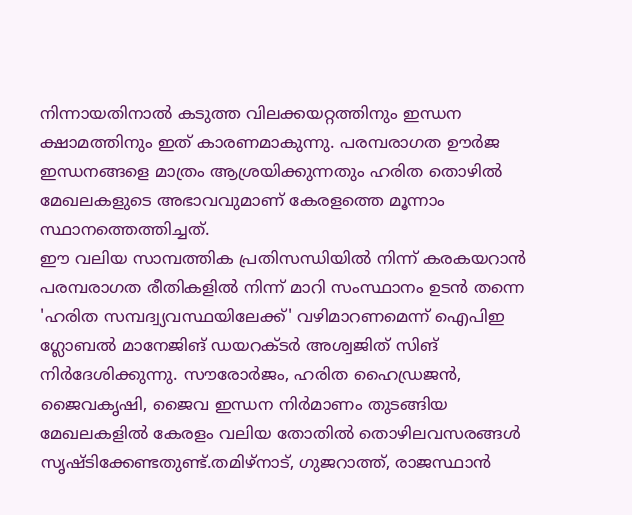നിന്നായതിനാൽ കടുത്ത വിലക്കയറ്റത്തിനും ഇന്ധന ക്ഷാമത്തിനും ഇത് കാരണമാകുന്നു. പരമ്പരാഗത ഊർജ ഇന്ധനങ്ങളെ മാത്രം ആശ്രയിക്കുന്നതും ഹരിത തൊഴിൽ മേഖലകളുടെ അഭാവവുമാണ് കേരളത്തെ മൂന്നാം സ്ഥാനത്തെത്തിച്ചത്.
ഈ വലിയ സാമ്പത്തിക പ്രതിസന്ധിയിൽ നിന്ന് കരകയറാൻ പരമ്പരാഗത രീതികളിൽ നിന്ന് മാറി സംസ്ഥാനം ഉടൻ തന്നെ 'ഹരിത സമ്പദ്വ്യവസ്ഥയിലേക്ക്' വഴിമാറണമെന്ന് ഐപിഇ ഗ്ലോബൽ മാനേജിങ് ഡയറക്ടർ അശ്വജിത് സിങ് നിർദേശിക്കുന്നു. സൗരോർജം, ഹരിത ഹൈഡ്രജൻ, ജൈവകൃഷി, ജൈവ ഇന്ധന നിർമാണം തുടങ്ങിയ മേഖലകളിൽ കേരളം വലിയ തോതിൽ തൊഴിലവസരങ്ങൾ സൃഷ്ടിക്കേണ്ടതുണ്ട്.തമിഴ്നാട്, ഗുജറാത്ത്, രാജസ്ഥാൻ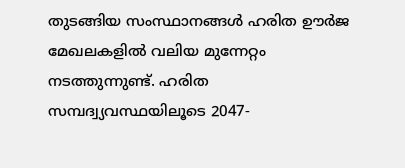തുടങ്ങിയ സംസ്ഥാനങ്ങൾ ഹരിത ഊർജ മേഖലകളിൽ വലിയ മുന്നേറ്റം നടത്തുന്നുണ്ട്. ഹരിത സമ്പദ്വ്യവസ്ഥയിലൂടെ 2047-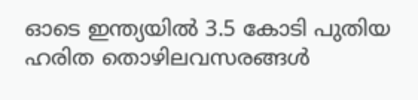ഓടെ ഇന്ത്യയിൽ 3.5 കോടി പുതിയ ഹരിത തൊഴിലവസരങ്ങൾ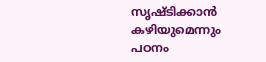സൃഷ്ടിക്കാൻ കഴിയുമെന്നും പഠനം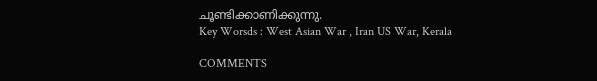ചൂണ്ടിക്കാണിക്കുന്നു.
Key Worsds : West Asian War , Iran US War, Kerala

COMMENTS